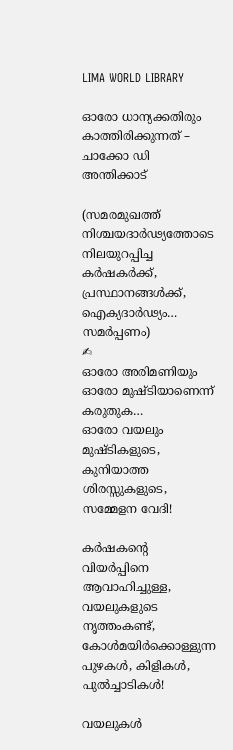LIMA WORLD LIBRARY

ഓരോ ധാന്യക്കതിരും കാത്തിരിക്കുന്നത് – ചാക്കോ ഡി അന്തിക്കാട്

(സമരമുഖത്ത്
നിശ്ചയദാർഢ്യത്തോടെ
നിലയുറപ്പിച്ച
കർഷകർക്ക്,
പ്രസ്ഥാനങ്ങൾക്ക്,
ഐക്യദാർഢ്യം…
സമർപ്പണം)
✍
ഓരോ അരിമണിയും
ഓരോ മുഷ്ടിയാണെന്ന്
കരുതുക…
ഓരോ വയലും
മുഷ്ടികളുടെ,
കുനിയാത്ത ശിരസ്സുകളുടെ,
സമ്മേളന വേദി!

കർഷകന്റെ വിയർപ്പിനെ
ആവാഹിച്ചുള്ള,
വയലുകളുടെ നൃത്തംകണ്ട്, കോൾമയിർക്കൊള്ളുന്ന
പുഴകൾ, കിളികൾ,
പുൽച്ചാടികൾ!

വയലുകൾ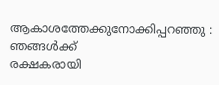ആകാശത്തേക്കുനോക്കിപ്പറഞ്ഞു :
ഞങ്ങൾക്ക്
രക്ഷകരായി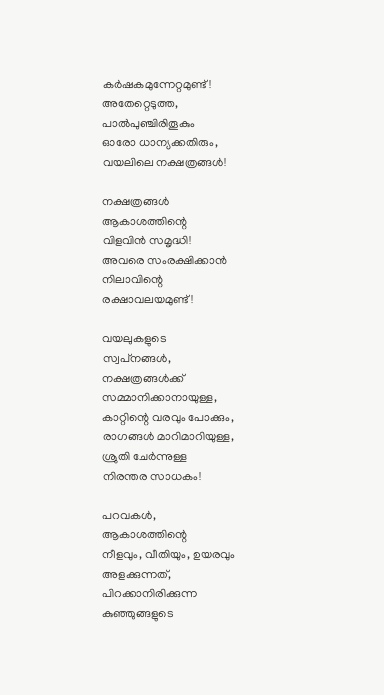കർഷകമുന്നേറ്റമുണ്ട്!
അതേറ്റെടുത്ത,
പാൽപുഞ്ചിരിതൂകും
ഓരോ ധാന്യക്കതിരും,
വയലിലെ നക്ഷത്രങ്ങൾ!

നക്ഷത്രങ്ങൾ
ആകാശത്തിന്റെ
വിളവിൻ സമൃദ്ധി!
അവരെ സംരക്ഷിക്കാൻ
നിലാവിന്റെ
രക്ഷാവലയമുണ്ട്!

വയലുകളുടെ
സ്വപ്‌നങ്ങൾ,
നക്ഷത്രങ്ങൾക്ക്
സമ്മാനിക്കാനായുള്ള,
കാറ്റിന്റെ വരവും പോക്കും,
രാഗങ്ങൾ മാറിമാറിയുള്ള,
ശ്രുതി ചേർന്നുള്ള
നിരന്തര സാധകം!

പറവകൾ,
ആകാശത്തിന്റെ
നീളവും, വീതിയും, ഉയരവും
അളക്കുന്നത്,
പിറക്കാനിരിക്കുന്ന
കുഞ്ഞുങ്ങളുടെ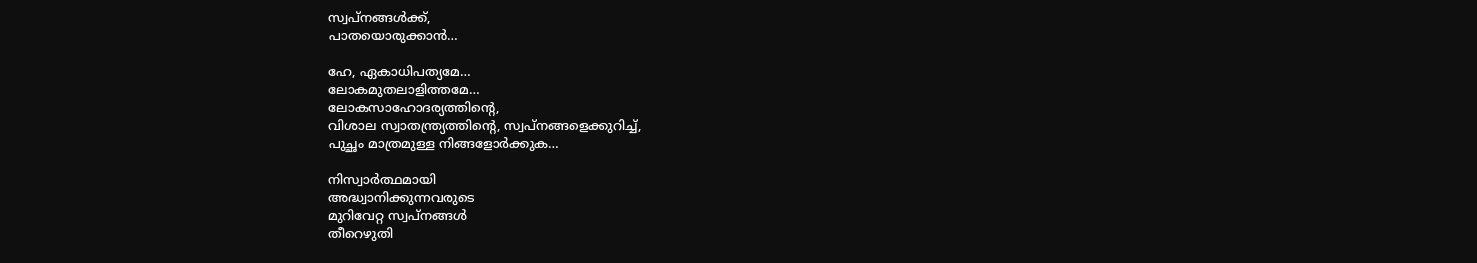സ്വപ്നങ്ങൾക്ക്,
പാതയൊരുക്കാൻ…

ഹേ, ഏകാധിപത്യമേ…
ലോകമുതലാളിത്തമേ…
ലോകസാഹോദര്യത്തിന്റെ,
വിശാല സ്വാതന്ത്ര്യത്തിന്റെ, സ്വപ്നങ്ങളെക്കുറിച്ച്,
പുച്ഛം മാത്രമുള്ള നിങ്ങളോർക്കുക…

നിസ്വാർത്ഥമായി
അദ്ധ്വാനിക്കുന്നവരുടെ
മുറിവേറ്റ സ്വപ്‌നങ്ങൾ
തീറെഴുതി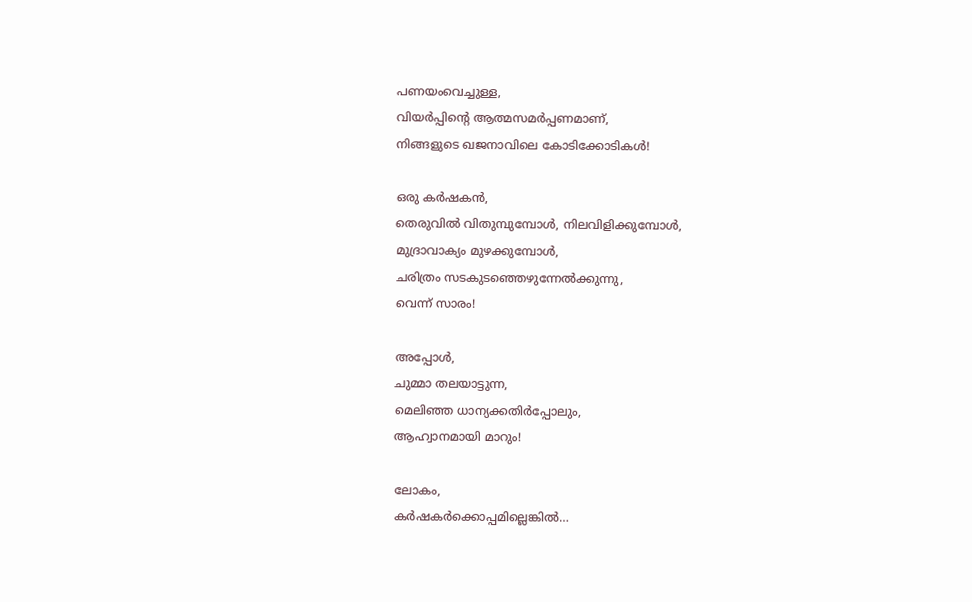പണയംവെച്ചുള്ള,
വിയർപ്പിന്റെ ആത്മസമർപ്പണമാണ്,
നിങ്ങളുടെ ഖജനാവിലെ കോടിക്കോടികൾ!

ഒരു കർഷകൻ,
തെരുവിൽ വിതുമ്പുമ്പോൾ, നിലവിളിക്കുമ്പോൾ,
മുദ്രാവാക്യം മുഴക്കുമ്പോൾ,
ചരിത്രം സടകുടഞ്ഞെഴുന്നേൽക്കുന്നു,
വെന്ന് സാരം!

അപ്പോൾ,
ചുമ്മാ തലയാട്ടുന്ന,
മെലിഞ്ഞ ധാന്യക്കതിർപ്പോലും,
ആഹ്വാനമായി മാറും!

ലോകം,
കർഷകർക്കൊപ്പമില്ലെങ്കിൽ…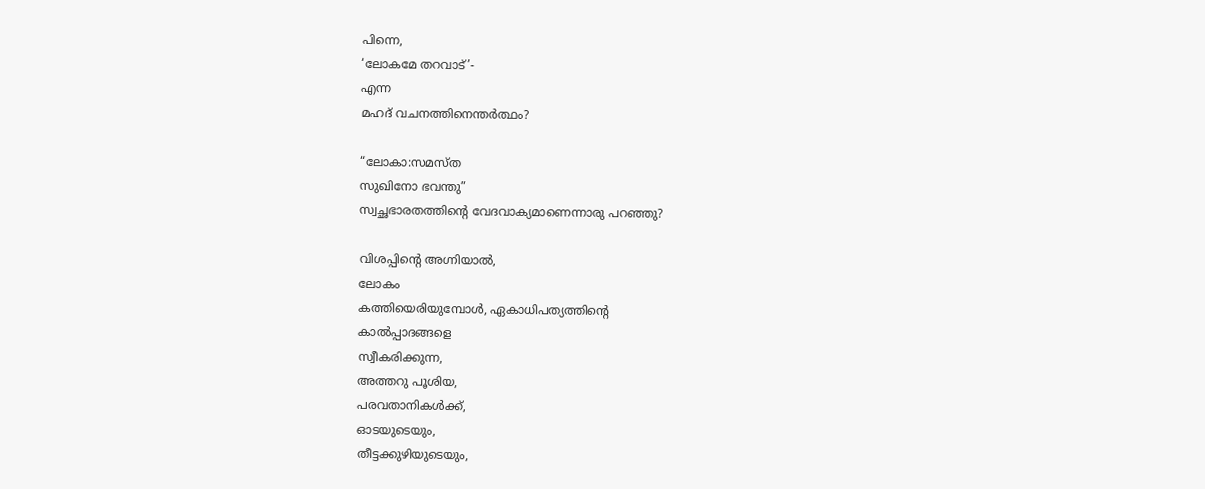പിന്നെ,
‘ലോകമേ തറവാട്’-
എന്ന
മഹദ് വചനത്തിനെന്തർത്ഥം?

“ലോകാ:സമസ്ത
സുഖിനോ ഭവന്തു”
സ്വച്ഛഭാരതത്തിന്റെ വേദവാക്യമാണെന്നാരു പറഞ്ഞു?

വിശപ്പിന്റെ അഗ്നിയാൽ,
ലോകം
കത്തിയെരിയുമ്പോൾ, ഏകാധിപത്യത്തിന്റെ
കാൽപ്പാദങ്ങളെ
സ്വീകരിക്കുന്ന,
അത്തറു പൂശിയ,
പരവതാനികൾക്ക്,
ഓടയുടെയും,
തീട്ടക്കുഴിയുടെയും,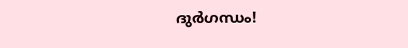ദുർഗന്ധം!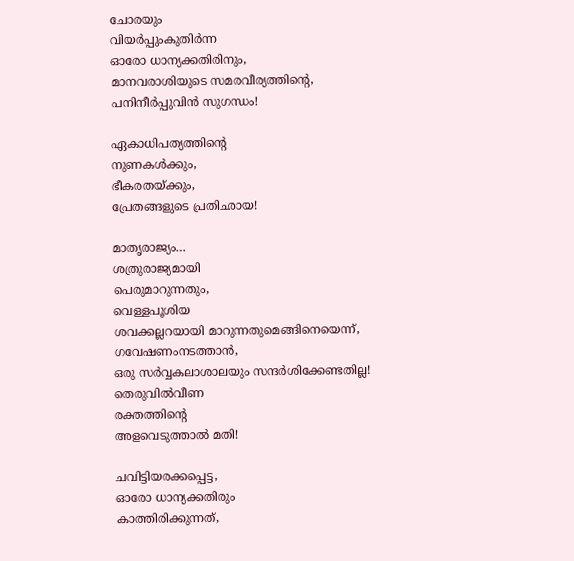ചോരയും
വിയർപ്പുംകുതിർന്ന
ഓരോ ധാന്യക്കതിരിനും,
മാനവരാശിയുടെ സമരവീര്യത്തിന്റെ,
പനിനീർപ്പുവിൻ സുഗന്ധം!

ഏകാധിപത്യത്തിന്റെ
നുണകൾക്കും,
ഭീകരതയ്ക്കും,
പ്രേതങ്ങളുടെ പ്രതിഛായ!

മാതൃരാജ്യം…
ശത്രുരാജ്യമായി
പെരുമാറുന്നതും,
വെള്ളപൂശിയ
ശവക്കല്ലറയായി മാറുന്നതുമെങ്ങിനെയെന്ന്,
ഗവേഷണംനടത്താൻ,
ഒരു സർവ്വകലാശാലയും സന്ദർശിക്കേണ്ടതില്ല!
തെരുവിൽവീണ
രക്തത്തിന്റെ
അളവെടുത്താൽ മതി!

ചവിട്ടിയരക്കപ്പെട്ട,
ഓരോ ധാന്യക്കതിരും
കാത്തിരിക്കുന്നത്,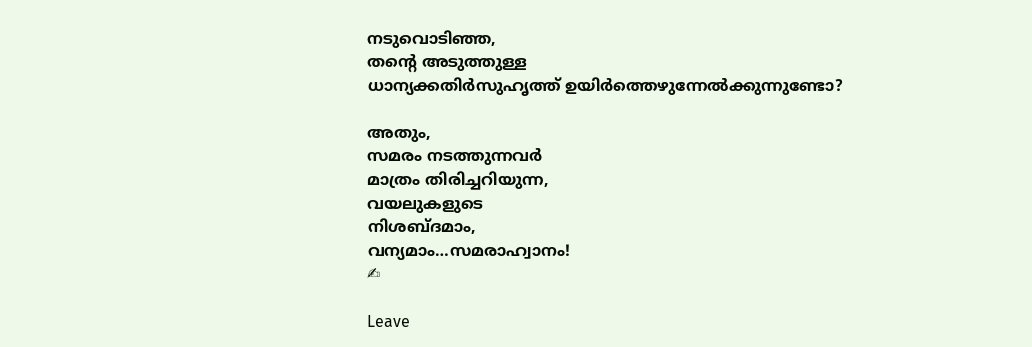നടുവൊടിഞ്ഞ,
തന്റെ അടുത്തുള്ള
ധാന്യക്കതിർസുഹൃത്ത് ഉയിർത്തെഴുന്നേൽക്കുന്നുണ്ടോ?

അതും,
സമരം നടത്തുന്നവർ
മാത്രം തിരിച്ചറിയുന്ന,
വയലുകളുടെ
നിശബ്ദമാം,
വന്യമാം…സമരാഹ്വാനം!
✍

Leave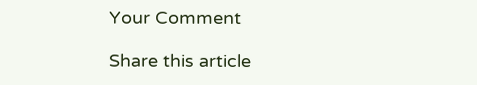Your Comment

Share this article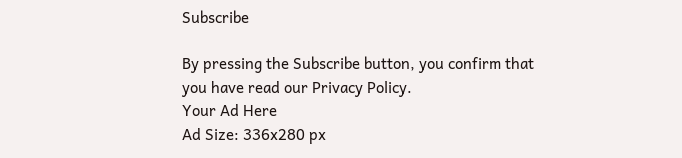Subscribe

By pressing the Subscribe button, you confirm that you have read our Privacy Policy.
Your Ad Here
Ad Size: 336x280 px